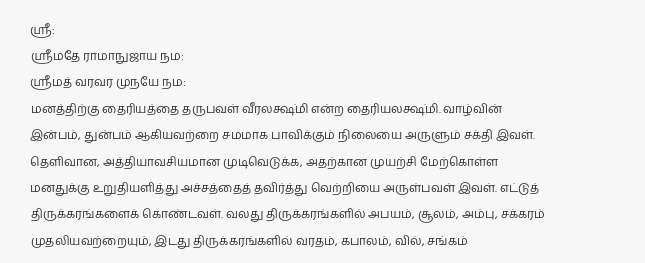ஸ்ரீ:
ஸ்ரீமதே ராமாநுஜாய நம:
ஸ்ரீமத் வரவர முநயே நம:
மனத்திற்கு தைரியத்தை தருபவள் வீரலக்ஷ்மி என்ற தைரியலக்ஷ்மி. வாழ்வின் இன்பம், துன்பம் ஆகியவற்றை சமமாக பாவிக்கும் நிலையை அருளும் சக்தி இவள். தெளிவான, அத்தியாவசியமான முடிவெடுக்க, அதற்கான முயற்சி மேற்கொள்ள மனதுக்கு உறுதியளித்து அச்சத்தைத் தவிர்த்து வெற்றியை அருள்பவள் இவள். எட்டுத் திருக்கரங்களைக் கொண்டவள். வலது திருக்கரங்களில் அபயம், சூலம், அம்பு, சக்கரம் முதலியவற்றையும், இடது திருக்கரங்களில் வரதம், கபாலம், வில், சங்கம்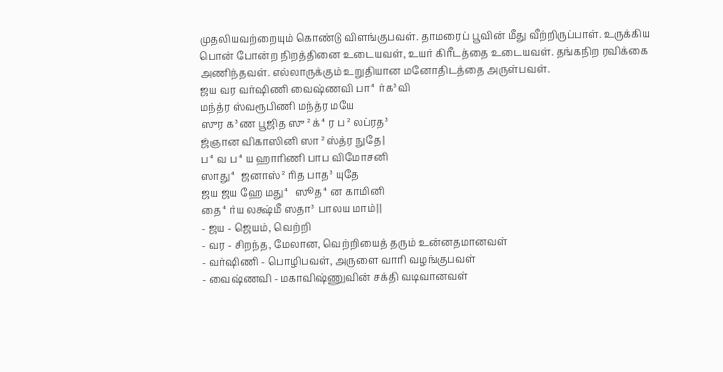முதலியவற்றையும் கொண்டு விளங்குபவள். தாமரைப் பூவின் மீது வீற்றிருப்பாள். உருக்கிய பொன் போன்ற நிறத்தினை உடையவள், உயர் கிரீடத்தை உடையவள். தங்கநிற ரவிக்கை அணிந்தவள். எல்லாருக்கும் உறுதியான மனோதிடத்தை அருள்பவள்.
ஜய வர வர்ஷிணி வைஷ்ணவி பா⁴ர்க³வி
மந்த்ர ஸ்வரூபிணி மந்த்ர மயே
ஸுர க³ண பூஜித ஸு²க்⁴ர ப²லப்ரத³
ஜ்ஞான விகாஸினி ஸா²ஸ்த்ர நுதே|
ப⁴வ ப⁴ய ஹாரிணி பாப விமோசனி
ஸாது⁴ ஜனாஸ்²ரித பாத³ யுதே
ஜய ஜய ஹே மது⁴ ஸூத⁴ன காமினி
தை⁴ர்ய லக்ஷ்மீ ஸதா³ பாலய மாம்||
- ஜய - ஜெயம், வெற்றி
- வர - சிறந்த, மேலான, வெற்றியைத் தரும் உன்னதமானவள்
- வர்ஷிணி - பொழிபவள், அருளை வாரி வழங்குபவள்
- வைஷ்ணவி - மகாவிஷ்ணுவின் சக்தி வடிவானவள்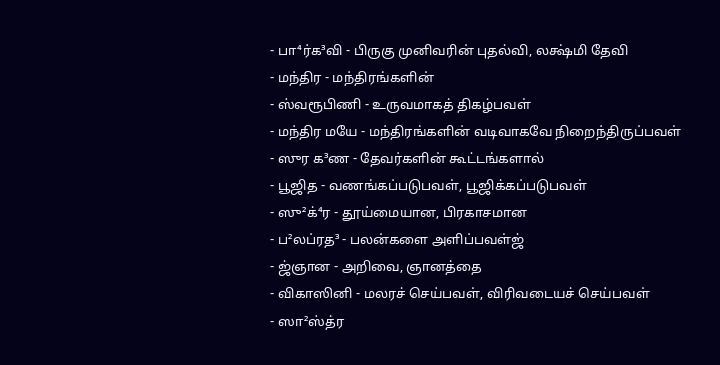- பா⁴ர்க³வி - பிருகு முனிவரின் புதல்வி, லக்ஷ்மி தேவி
- மந்திர - மந்திரங்களின்
- ஸ்வரூபிணி - உருவமாகத் திகழ்பவள்
- மந்திர மயே - மந்திரங்களின் வடிவாகவே நிறைந்திருப்பவள்
- ஸுர க³ண - தேவர்களின் கூட்டங்களால்
- பூஜித - வணங்கப்படுபவள், பூஜிக்கப்படுபவள்
- ஸு²க்⁴ர - தூய்மையான, பிரகாசமான
- ப²லப்ரத³ - பலன்களை அளிப்பவள்ஜ்
- ஜ்ஞான - அறிவை, ஞானத்தை
- விகாஸினி - மலரச் செய்பவள், விரிவடையச் செய்பவள்
- ஸா²ஸ்த்ர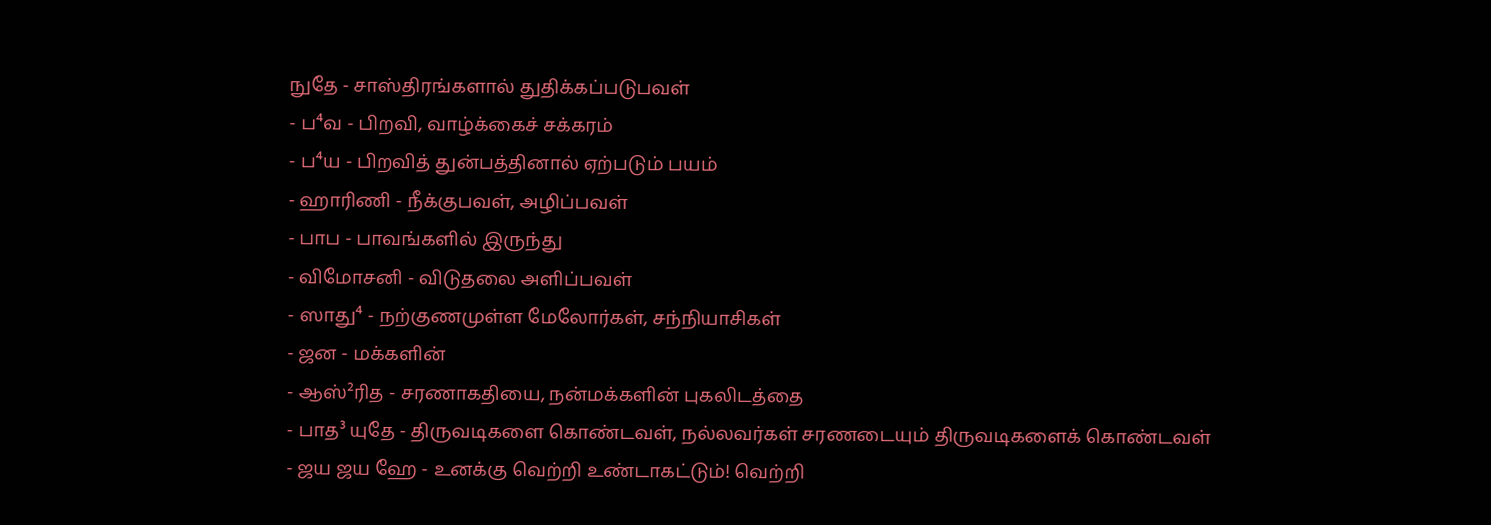நுதே - சாஸ்திரங்களால் துதிக்கப்படுபவள்
- ப⁴வ - பிறவி, வாழ்க்கைச் சக்கரம்
- ப⁴ய - பிறவித் துன்பத்தினால் ஏற்படும் பயம்
- ஹாரிணி - நீக்குபவள், அழிப்பவள்
- பாப - பாவங்களில் இருந்து
- விமோசனி - விடுதலை அளிப்பவள்
- ஸாது⁴ - நற்குணமுள்ள மேலோர்கள், சந்நியாசிகள்
- ஜன - மக்களின்
- ஆஸ்²ரித - சரணாகதியை, நன்மக்களின் புகலிடத்தை
- பாத³ யுதே - திருவடிகளை கொண்டவள், நல்லவர்கள் சரணடையும் திருவடிகளைக் கொண்டவள்
- ஜய ஜய ஹே - உனக்கு வெற்றி உண்டாகட்டும்! வெற்றி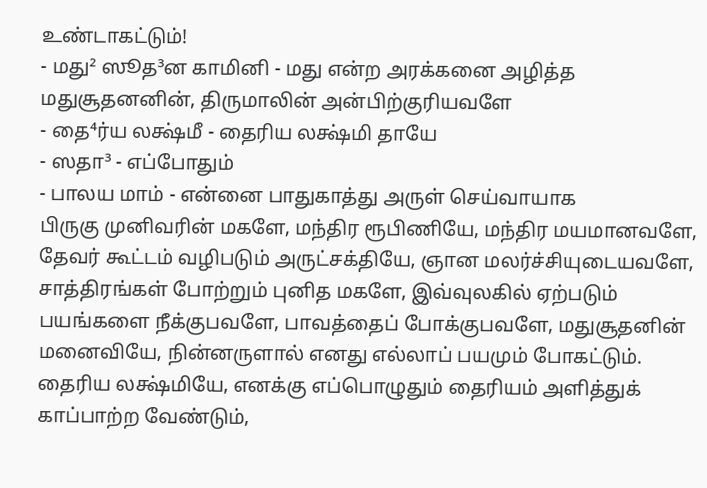உண்டாகட்டும்!
- மது² ஸூத³ன காமினி - மது என்ற அரக்கனை அழித்த மதுசூதனனின், திருமாலின் அன்பிற்குரியவளே
- தை⁴ர்ய லக்ஷ்மீ - தைரிய லக்ஷ்மி தாயே
- ஸதா³ - எப்போதும்
- பாலய மாம் - என்னை பாதுகாத்து அருள் செய்வாயாக
பிருகு முனிவரின் மகளே, மந்திர ரூபிணியே, மந்திர மயமானவளே, தேவர் கூட்டம் வழிபடும் அருட்சக்தியே, ஞான மலர்ச்சியுடையவளே, சாத்திரங்கள் போற்றும் புனித மகளே, இவ்வுலகில் ஏற்படும் பயங்களை நீக்குபவளே, பாவத்தைப் போக்குபவளே, மதுசூதனின் மனைவியே, நின்னருளால் எனது எல்லாப் பயமும் போகட்டும். தைரிய லக்ஷ்மியே, எனக்கு எப்பொழுதும் தைரியம் அளித்துக் காப்பாற்ற வேண்டும்,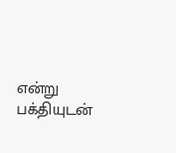என்று பக்தியுடன்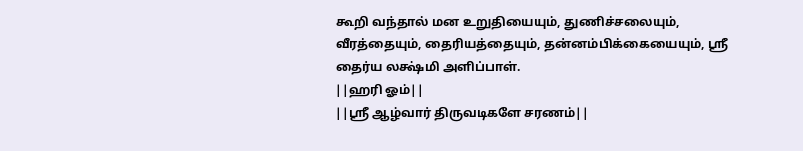கூறி வந்தால் மன உறுதியையும், துணிச்சலையும், வீரத்தையும், தைரியத்தையும், தன்னம்பிக்கையையும், ஸ்ரீ தைர்ய லக்ஷ்மி அளிப்பாள்.
||ஹரி ஓம்||
||ஸ்ரீ ஆழ்வார் திருவடிகளே சரணம்||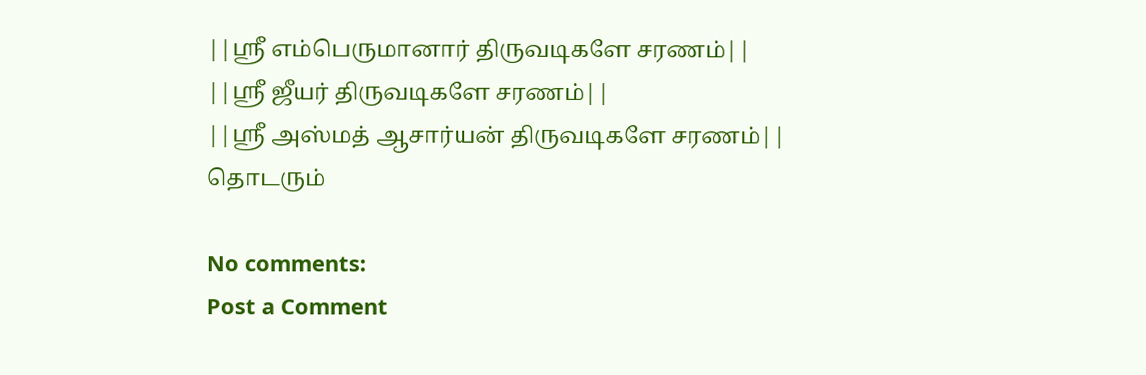||ஸ்ரீ எம்பெருமானார் திருவடிகளே சரணம்||
||ஸ்ரீ ஜீயர் திருவடிகளே சரணம்||
||ஸ்ரீ அஸ்மத் ஆசார்யன் திருவடிகளே சரணம்||
தொடரும்

No comments:
Post a Comment